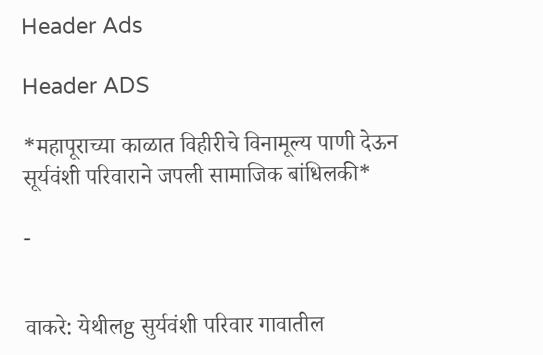Header Ads

Header ADS

*महापूराच्या काळात विहीरीचे विनामूल्य पाणी देऊन सूर्यवंशी परिवाराने जपली सामाजिक बांधिलकी*

-


वाकरे: येथीलg सुर्यवंशी परिवार गावातील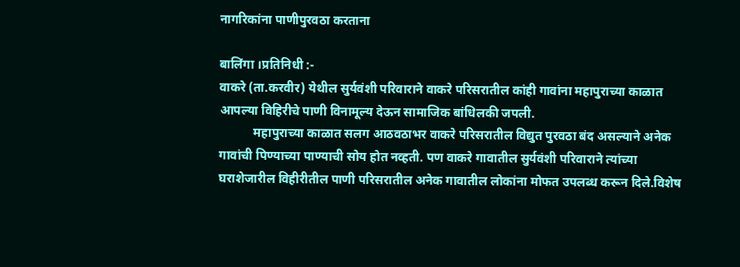नागरिकांना पाणीपुरवठा करताना

बालिंगा ।प्रतिनिधी :-
वाकरे (ता.करवीर) येथील सुर्यवंशी परिवाराने वाकरे परिसरातील कांही गावांना महापुराच्या काळात आपल्या विहिरीचे पाणी विनामूल्य देऊन सामाजिक बांधिलकी जपली.
           महापुराच्या काळात सलग आठवठाभर वाकरे परिसरातील विद्युत पुरवठा बंद असल्याने अनेक गावांची पिण्याच्या पाण्याची सोय होत नव्हती. पण वाकरे गावातील सुर्यवंशी परिवाराने त्यांच्या घराशेजारील विहीरीतील पाणी परिसरातील अनेक गावातील लोकांना मोफत उपलब्ध करून दिले.विशेष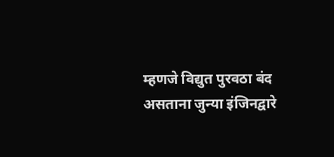म्हणजे विद्युत पुरवठा बंद असताना जुन्या इंजिनद्वारे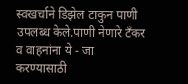स्वखर्चाने डिझेल टाकुन पाणी उपलब्ध केले.पाणी नेणारे टँकर व वाहनांना ये - जा करण्यासाठी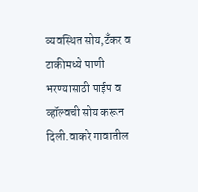व्यवस्थित सोय,टँकर व टाकीमध्ये पाणी भरण्यासाठी पाईप व व्हॉल्वची सोय करून दिली.वाकरे गावातील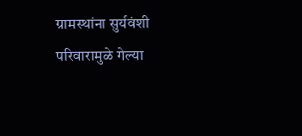ग्रामस्थांना सुर्यवंशी परिवारामुळे गेल्या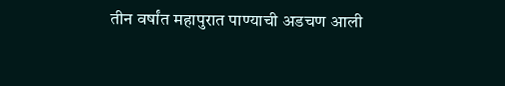तीन वर्षांत महापुरात पाण्याची अडचण आली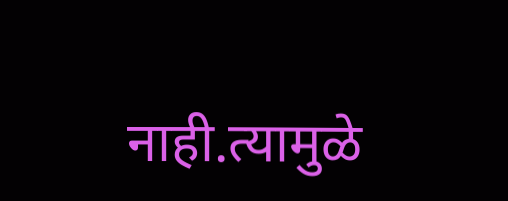नाही.त्यामुळे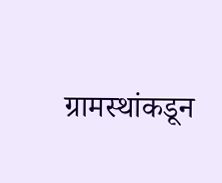ग्रामस्थांकडून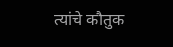त्यांचे कौतुक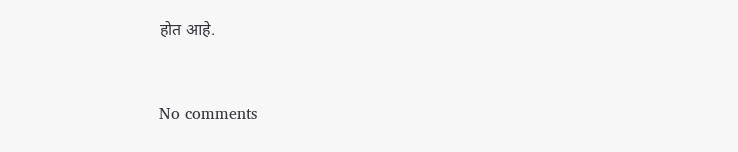होत आहे.


No comments